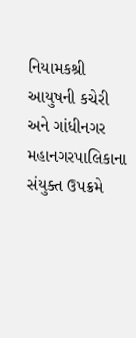નિયામકશ્રી આયુષની કચેરી અને ગાંધીનગર મહાનગરપાલિકાના સંયુક્ત ઉપક્રમે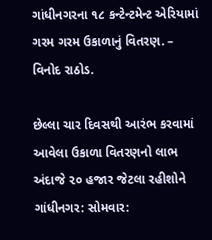ગાંધીનગરના ૧૮ કન્ટેન્ટમેન્ટ એરિયામાં ગરમ ગરમ ઉકાળાનું વિતરણ. – વિનોદ રાઠોડ.

છેલ્લા ચાર દિવસથી આરંભ કરવામાં આવેલા ઉકાળા વિતરણનો લાભ અંદાજે ૨૦ હજાર જેટલા રહીશોને ગાંધીનગર: સોમવાર: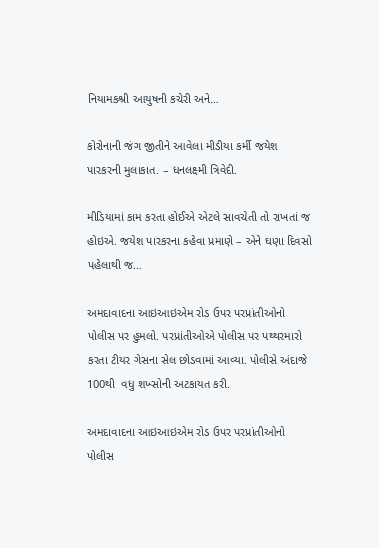નિયામકશ્રી આયુષની કચેરી અને…

કોરોનાની જંગ જીતીને આવેલા મીડીયા કર્મી જયેશ પારકરની મુલાકાત. – ધનલક્ષ્મી ત્રિવેદી.

મીડિયામાં કામ કરતા હોઈએ એટલે સાવચેતી તો રાખતાં જ હોઇએ. જયેશ પારકરના કહેવા પ્રમાણે – એને ઘણા દિવસો પહેલાથી જ…

અમદાવાદના આઇઆઇએમ રોડ ઉપર પરપ્રાંતીઓનો પોલીસ પર હુમલો. પરપ્રાંતીઓએ પોલીસ પર પથ્થરમારો કરતા ટીયર ગેસના સેલ છોડવામાં આવ્યા. પોલીસે અંદાજે 100થી  વધુ શખ્સોની અટકાયત કરી.

અમદાવાદના આઇઆઇએમ રોડ ઉપર પરપ્રાંતીઓનો પોલીસ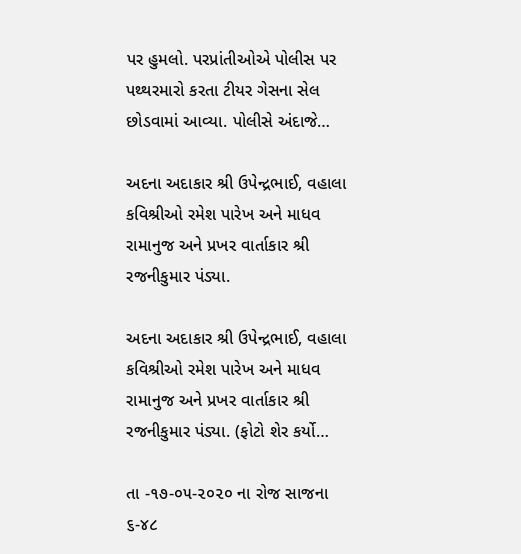પર હુમલો. પરપ્રાંતીઓએ પોલીસ પર પથ્થરમારો કરતા ટીયર ગેસના સેલ છોડવામાં આવ્યા. પોલીસે અંદાજે…

અદના અદાકાર શ્રી ઉપેન્દ્રભાઈ, વહાલા કવિશ્રીઓ રમેશ પારેખ અને માધવ રામાનુજ અને પ્રખર વાર્તાકાર શ્રી રજનીકુમાર પંડ્યા.

અદના અદાકાર શ્રી ઉપેન્દ્રભાઈ, વહાલા કવિશ્રીઓ રમેશ પારેખ અને માધવ રામાનુજ અને પ્રખર વાર્તાકાર શ્રી રજનીકુમાર પંડ્યા. (ફોટો શેર કર્યો…

તા -૧૭-૦૫-૨૦૨૦ ના રોજ સાજના ૬-૪૮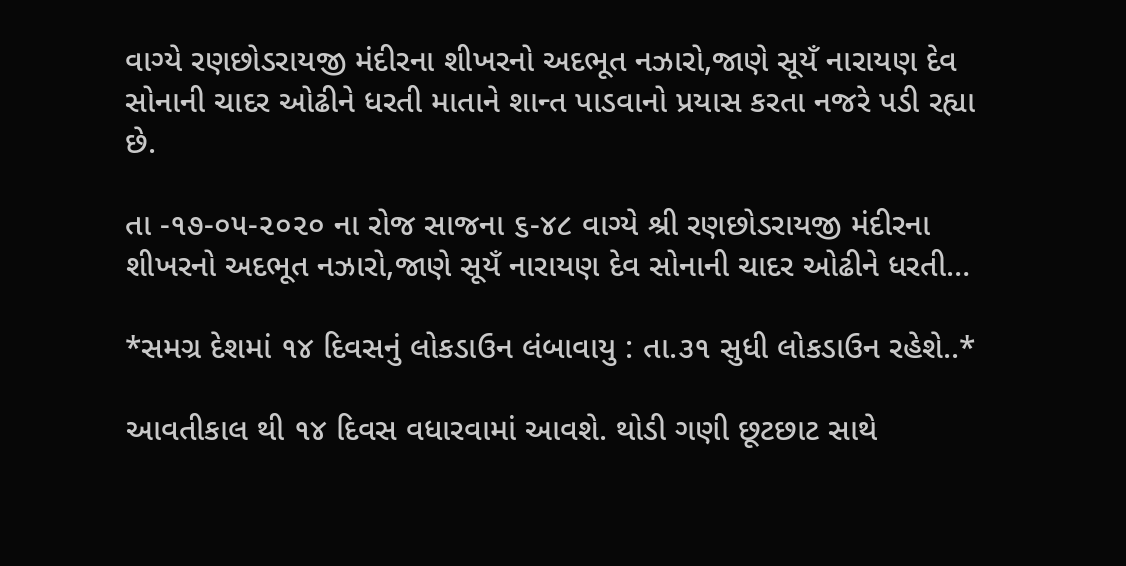વાગ્યે રણછોડરાયજી મંદીરના શીખરનો અદભૂત નઝારો,જાણે સૂયઁ નારાયણ દેવ સોનાની ચાદર ઓઢીને ધરતી માતાને શાન્ત પાડવાનો પ્રયાસ કરતા નજરે પડી રહ્યા છે.

તા -૧૭-૦૫-૨૦૨૦ ના રોજ સાજના ૬-૪૮ વાગ્યે શ્રી રણછોડરાયજી મંદીરના શીખરનો અદભૂત નઝારો,જાણે સૂયઁ નારાયણ દેવ સોનાની ચાદર ઓઢીને ધરતી…

*સમગ્ર દેશમાં ૧૪ દિવસનું લોકડાઉન લંબાવાયુ : તા.૩૧ સુધી લોકડાઉન રહેશે..*

આવતીકાલ થી ૧૪ દિવસ વધારવામાં આવશે. થોડી ગણી છૂટછાટ સાથે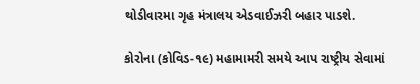થોડીવારમા ગૃહ મંત્રાલય એડવાઈઝરી બહાર પાડશે.

કોરોના (કોવિડ-૧૯) મહામામરી સમયે આપ રાષ્ટ્રીય સેવામાં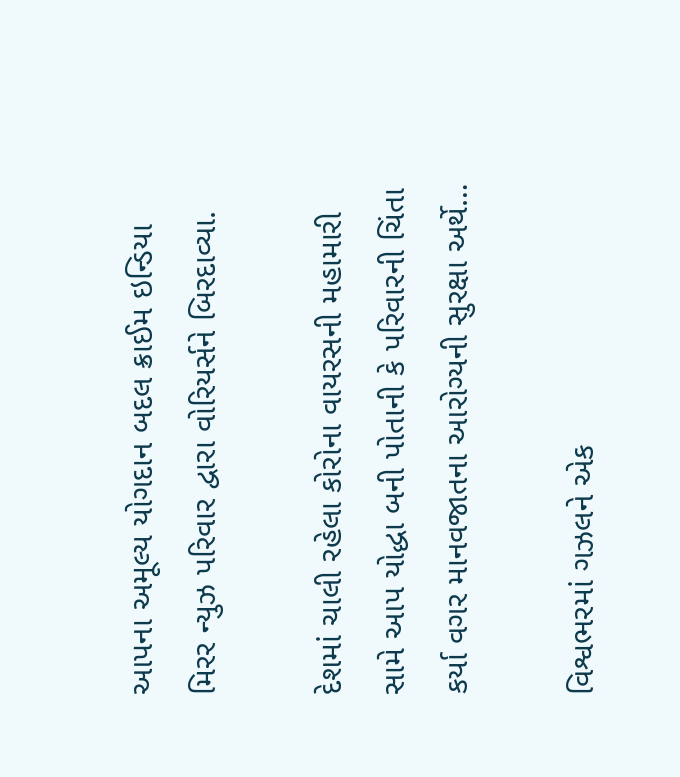આપના અમૂલ્ય યોગદાન બદલ ક્રાઈમ ઇન્ડિયા મિરર ન્યુઝ પરિવાર દ્વારા વોરિયર્સને બિરદાવ્યા.

દેશમાં ચાલી રહેલા કોરોના વાયરસની મહામારી સામે આપ યોદ્ધા બની પોતાની કે પરિવારની ચિંતા કર્યા વગર માનવજાતના આરોગ્યની સુરક્ષા અર્થે…

વિશ્વભરમાં ગઝલને એક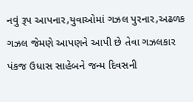નવું રૂપ આપનાર,યુવાઓમાં ગઝલ પુરનાર,અઢળક ગઝલ જેમણે આપણને આપી છે તેવા ગઝલકાર પંકજ ઉધાસ સાહેબને જન્મ દિવસની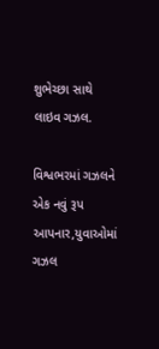શુભેચ્છા સાથે લાઇવ ગઝલ.

વિશ્વભરમાં ગઝલને એક નવું રૂપ આપનાર,યુવાઓમાં ગઝલ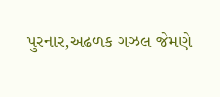પુરનાર,અઢળક ગઝલ જેમણે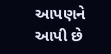આપણને આપી છે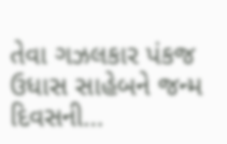તેવા ગઝલકાર પંકજ ઉધાસ સાહેબને જન્મ દિવસની…